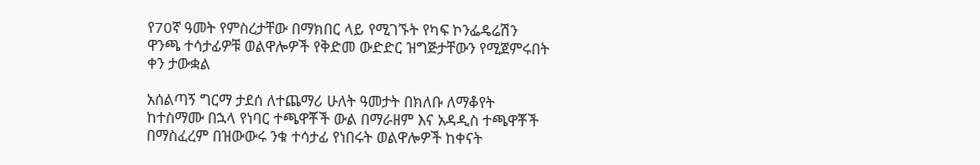የ70ኛ ዓመት የምስረታቸው በማክበር ላይ የሚገኙት የካፍ ኮንፌዴሬሽን ዋንጫ ተሳታፊዎቹ ወልዋሎዎች የቅድመ ውድድር ዝግጅታቸውን የሚጀምሩበት ቀን ታውቋል

አሰልጣኝ ግርማ ታደሰ ለተጨማሪ ሁለት ዓመታት በክለቡ ለማቆየት ከተስማሙ በኋላ የነባር ተጫዋቾች ውል በማራዘም እና አዳዲስ ተጫዋቾች በማስፈረም በዝውውሩ ንቁ ተሳታፊ የነበሩት ወልዋሎዎች ከቀናት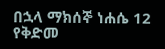በኋላ ማክሰኞ ነሐሴ 12 የቅድመ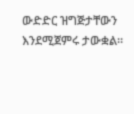ውድድር ዝግጅታቸውን እንደሚጀምሩ ታውቋል።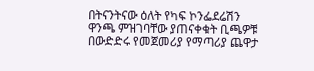በትናንትናው ዕለት የካፍ ኮንፌደሬሽን ዋንጫ ምዝገባቸው ያጠናቀቁት ቢጫዎቹ በውድድሩ የመጀመሪያ የማጣሪያ ጨዋታ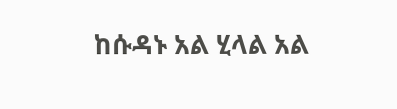ከሱዳኑ አል ሂላል አል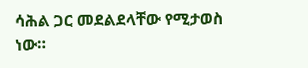ሳሕል ጋር መደልደላቸው የሚታወስ ነው።